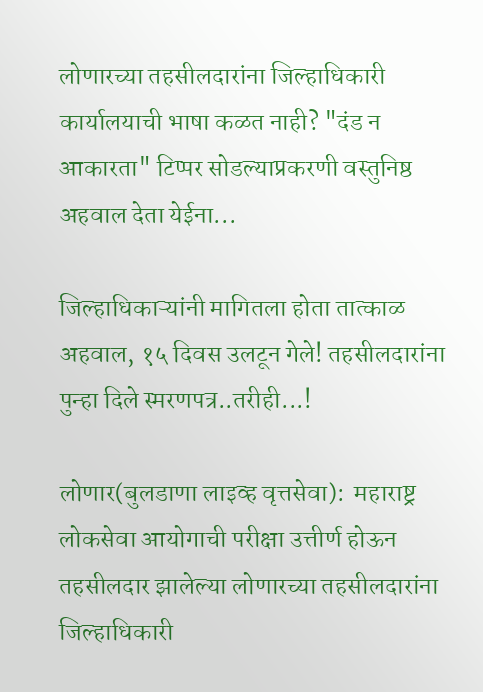लोणारच्या तहसीलदारांना जिल्हाधिकारी कार्यालयाची भाषा कळत नाही? "दंड न आकारता" टिप्पर सोडल्याप्रकरणी वस्तुनिष्ठ अहवाल देता येईना...

जिल्हाधिकाऱ्यांनी मागितला होता तात्काळ अहवाल, १५ दिवस उलटून गेले! तहसीलदारांना पुन्हा दिले स्मरणपत्र..तरीही...!

लोणार(बुलडाणा लाइव्ह वृत्तसेवा):  महाराष्ट्र लोकसेवा आयोगाची परीक्षा उत्तीर्ण होऊन तहसीलदार झालेल्या लोणारच्या तहसीलदारांना जिल्हाधिकारी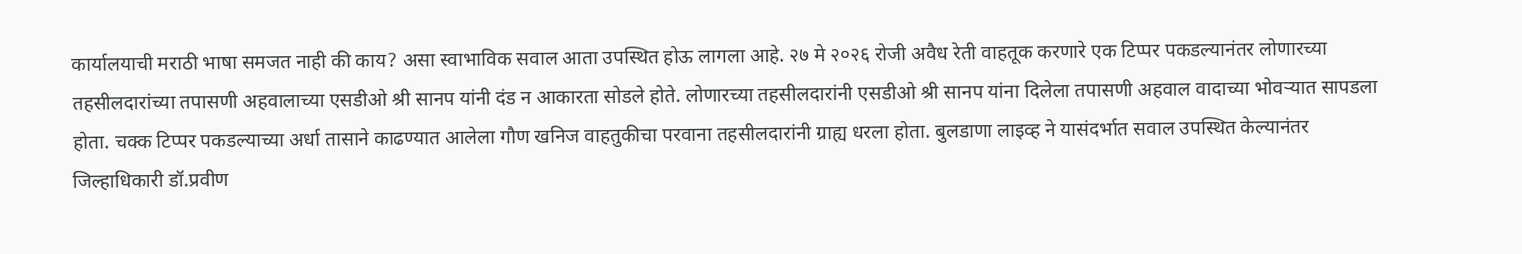कार्यालयाची मराठी भाषा समजत नाही की काय? असा स्वाभाविक सवाल आता उपस्थित होऊ लागला आहे. २७ मे २०२६ रोजी अवैध रेती वाहतूक करणारे एक टिप्पर पकडल्यानंतर लोणारच्या तहसीलदारांच्या तपासणी अहवालाच्या एसडीओ श्री सानप यांनी दंड न आकारता सोडले होते. लोणारच्या तहसीलदारांनी एसडीओ श्री सानप यांना दिलेला तपासणी अहवाल वादाच्या भोवऱ्यात सापडला होता. चक्क टिप्पर पकडल्याच्या अर्धा तासाने काढण्यात आलेला गौण खनिज वाहतुकीचा परवाना तहसीलदारांनी ग्राह्य धरला होता. बुलडाणा लाइव्ह ने यासंदर्भात सवाल उपस्थित केल्यानंतर जिल्हाधिकारी डॉ.प्रवीण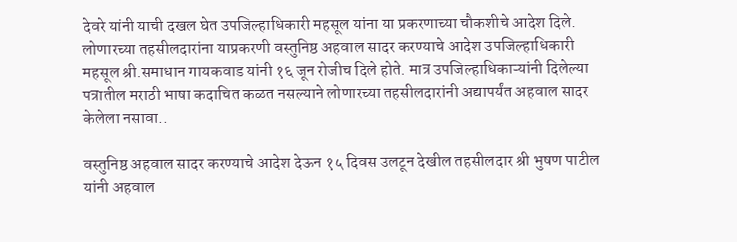देवरे यांनी याची दखल घेत उपजिल्हाधिकारी महसूल यांना या प्रकरणाच्या चौकशीचे आदेश दिले. लोणारच्या तहसीलदारांना याप्रकरणी वस्तुनिष्ठ अहवाल सादर करण्याचे आदेश उपजिल्हाधिकारी महसूल श्री.समाधान गायकवाड यांनी १६ जून रोजीच दिले होते. मात्र उपजिल्हाधिकाऱ्यांनी दिलेल्या पत्रातील मराठी भाषा कदाचित कळत नसल्याने लोणारच्या तहसीलदारांनी अद्यापर्यंत अहवाल सादर केलेला नसावा..

वस्तुनिष्ठ अहवाल सादर करण्याचे आदेश देऊन १५ दिवस उलटून देखील तहसीलदार श्री भुषण पाटील यांनी अहवाल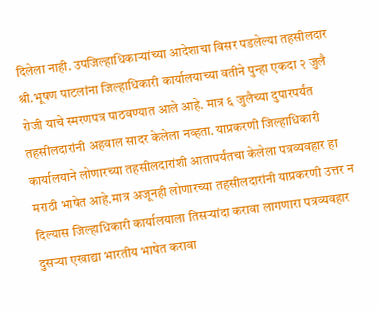दिलेला नाही. उपजिल्हाधिकाऱ्यांच्या आदेशाचा विसर पडलेल्या तहसीलदार श्री.भूषण पाटलांना जिल्हाधिकारी कार्यालयाच्या वतीने पुन्हा एकदा २ जुलै रोजी याचे स्मरणपत्र पाठवण्यात आले आहे. मात्र ६ जुलैच्या दुपारपर्यंत तहसीलदारांनी अहवाल सादर केलेला नव्हता. याप्रकरणी जिल्हाधिकारी कार्यालयाने लोणारच्या तहसीलदारांशी आतापर्यंतचा केलेला पत्रव्यवहार हा मराठी भाषेत आहे.मात्र अजूनही लोणारच्या तहसीलदारांनी याप्रकरणी उत्तर न दिल्यास जिल्हाधिकारी कार्यालयाला तिसऱ्यांदा करावा लागणारा पत्रव्यवहार दुसऱ्या एखाद्या भारतीय भाषेत करावा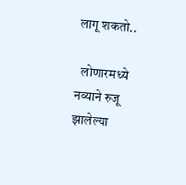लागू शकतो..

  लोणारमध्ये नव्याने रुजू झालेल्या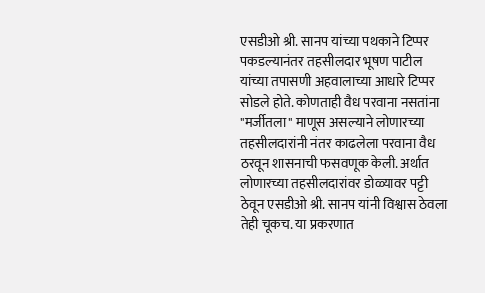एसडीओ श्री. सानप यांच्या पथकाने टिप्पर पकडल्यानंतर तहसीलदार भूषण पाटील यांच्या तपासणी अहवालाच्या आधारे टिप्पर सोडले होते. कोणताही वैध परवाना नसतांना "मर्जीतला" माणूस असल्याने लोणारच्या तहसीलदारांनी नंतर काढलेला परवाना वैध ठरवून शासनाची फसवणूक केली. अर्थात लोणारच्या तहसीलदारांवर डोळ्यावर पट्टी ठेवून एसडीओ श्री. सानप यांनी विश्वास ठेवला तेही चूकच. या प्रकरणात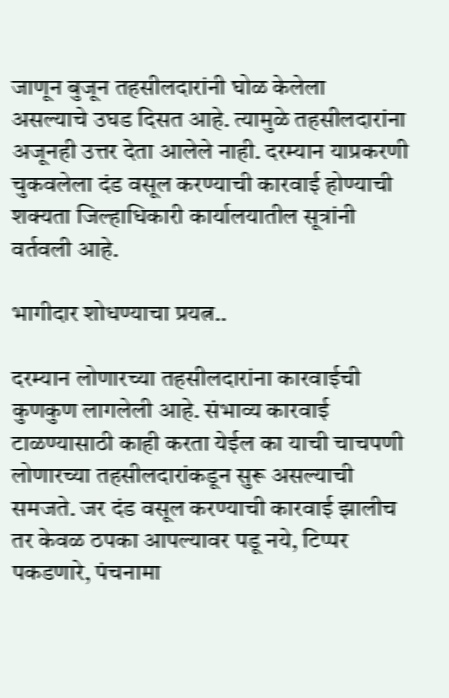जाणून बुजून तहसीलदारांनी घोळ केलेला  असल्याचे उघड दिसत आहे. त्यामुळे तहसीलदारांना अजूनही उत्तर देता आलेले नाही. दरम्यान याप्रकरणी चुकवलेला दंड वसूल करण्याची कारवाई होण्याची शक्यता जिल्हाधिकारी कार्यालयातील सूत्रांनी वर्तवली आहे.

भागीदार शोधण्याचा प्रयत्न..

दरम्यान लोणारच्या तहसीलदारांना कारवाईची कुणकुण लागलेली आहे. संभाव्य कारवाई टाळण्यासाठी काही करता येईल का याची चाचपणी लोणारच्या तहसीलदारांकडून सुरू असल्याची समजते. जर दंड वसूल करण्याची कारवाई झालीच तर केवळ ठपका आपल्यावर पडू नये, टिप्पर पकडणारे, पंचनामा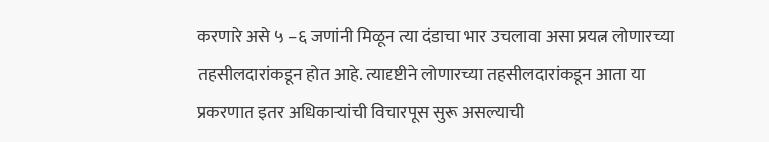करणारे असे ५ –६ जणांनी मिळून त्या दंडाचा भार उचलावा असा प्रयत्न लोणारच्या तहसीलदारांकडून होत आहे. त्यादृष्टीने लोणारच्या तहसीलदारांकडून आता या प्रकरणात इतर अधिकाऱ्यांची विचारपूस सुरू असल्याची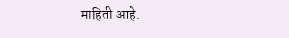माहिती आहे.